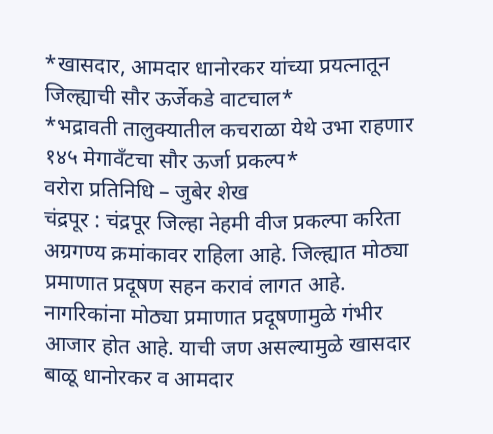*खासदार, आमदार धानोरकर यांच्या प्रयत्नातून जिल्ह्याची सौर ऊर्जेकडे वाटचाल*
*भद्रावती तालुक्यातील कचराळा येथे उभा राहणार १४५ मेगावँटचा सौर ऊर्जा प्रकल्प*
वरोरा प्रतिनिधि – जुबेर शेख
चंद्रपूर : चंद्रपूर जिल्हा नेहमी वीज प्रकल्पा करिता अग्रगण्य क्रमांकावर राहिला आहे. जिल्ह्यात मोठ्या प्रमाणात प्रदूषण सहन करावं लागत आहे. नागरिकांना मोठ्या प्रमाणात प्रदूषणामुळे गंभीर आजार होत आहे. याची जण असल्यामुळे खासदार बाळू धानोरकर व आमदार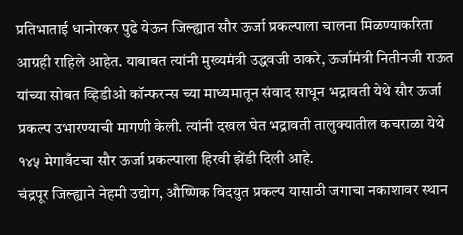प्रतिभाताई धानोरकर पुढे येऊन जिल्ह्यात सौर ऊर्जा प्रकल्पाला चालना मिळण्याकरिता आग्रही राहिले आहेत. याबाबत त्यांनी मुख्यमंत्री उद्धवजी ठाकरे, ऊर्जामंत्री नितीनजी राऊत यांच्या सोबत व्हिडीओ कॉन्फरन्स च्या माध्यमातून संवाद साधून भद्रावती येथे सौर ऊर्जा प्रकल्प उभारण्याची मागणी केली. त्यांनी दखल घेत भद्रावती तालुक्यातील कचराळा येथे १४५ मेगावँटचा सौर ऊर्जा प्रकल्पाला हिरवी झेंडी दिली आहे.
चंद्रपूर जिल्ह्याने नेहमी उद्योग, औष्णिक विदयुत प्रकल्प यासाठी जगाचा नकाशावर स्थान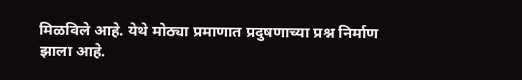मिळविले आहे. येथे मोठ्या प्रमाणात प्रदुषणाच्या प्रश्न निर्माण झाला आहे.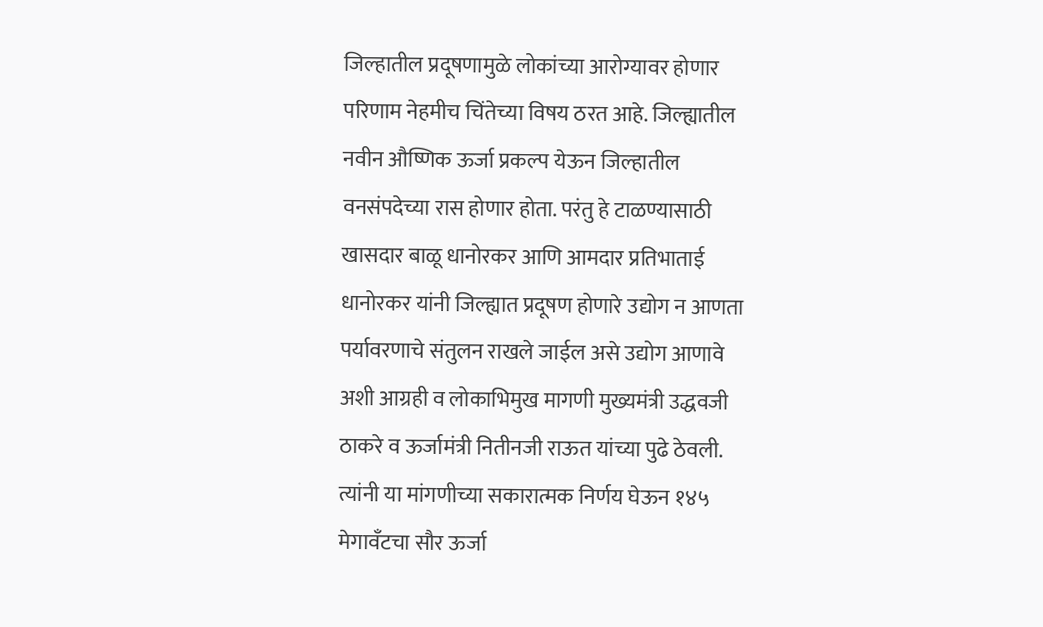जिल्हातील प्रदूषणामुळे लोकांच्या आरोग्यावर होणार परिणाम नेहमीच चिंतेच्या विषय ठरत आहे. जिल्ह्यातील नवीन औष्णिक ऊर्जा प्रकल्प येऊन जिल्हातील वनसंपदेच्या रास होणार होता. परंतु हे टाळण्यासाठी खासदार बाळू धानोरकर आणि आमदार प्रतिभाताई धानोरकर यांनी जिल्ह्यात प्रदूषण होणारे उद्योग न आणता पर्यावरणाचे संतुलन राखले जाईल असे उद्योग आणावे अशी आग्रही व लोकाभिमुख मागणी मुख्यमंत्री उद्धवजी ठाकरे व ऊर्जामंत्री नितीनजी राऊत यांच्या पुढे ठेवली. त्यांनी या मांगणीच्या सकारात्मक निर्णय घेऊन १४५ मेगावँटचा सौर ऊर्जा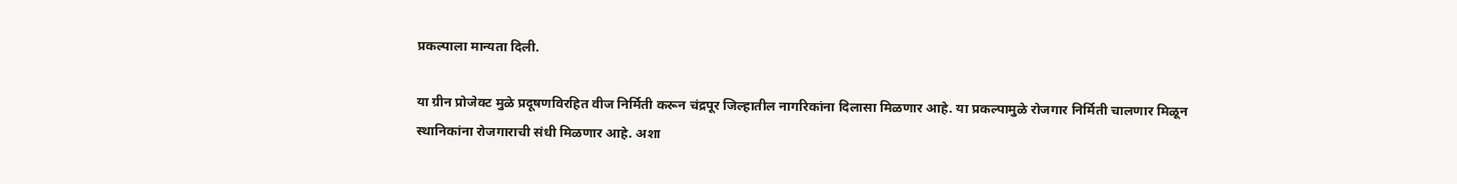प्रकल्पाला मान्यता दिली.

या ग्रीन प्रोजेक्ट मुळे प्रदूषणविरहित वीज निर्मिती करून चंद्रपूर जिल्हातील नागरिकांना दिलासा मिळणार आहे. या प्रकल्पामुळे रोजगार निर्मिती चालणार मिळून स्थानिकांना रोजगाराची संधी मिळणार आहे. अशा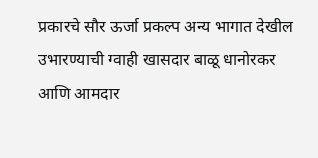प्रकारचे सौर ऊर्जा प्रकल्प अन्य भागात देखील उभारण्याची ग्वाही खासदार बाळू धानोरकर आणि आमदार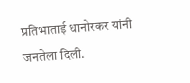प्रतिभाताई धानोरकर यांनी जनतेला दिली.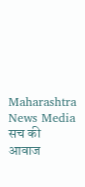Maharashtra News Media सच की आवाज